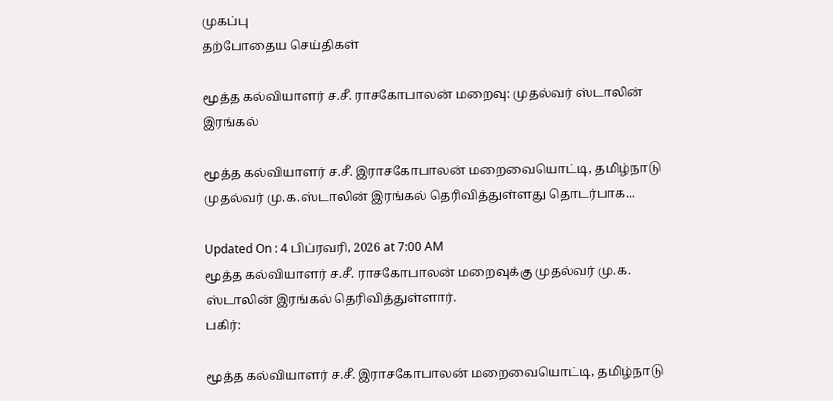முகப்பு
தற்போதைய செய்திகள்

மூத்த கல்வியாளர் ச.சீ. ராசகோபாலன் மறைவு: முதல்வர் ஸ்டாலின் இரங்கல்

மூத்த கல்வியாளர் ச.சீ. இராசகோபாலன் மறைவையொட்டி, தமிழ்நாடு முதல்வர் மு.க.ஸ்டாலின் இரங்கல் தெரிவித்துள்ளது தொடர்பாக...

Updated On : 4 பிப்ரவரி, 2026 at 7:00 AM
மூத்த கல்வியாளர் ச.சீ. ராசகோபாலன் மறைவுக்கு முதல்வர் மு.க. ஸ்டாலின் இரங்கல் தெரிவித்துள்ளார்.
பகிர்:

மூத்த கல்வியாளர் ச.சீ. இராசகோபாலன் மறைவையொட்டி, தமிழ்நாடு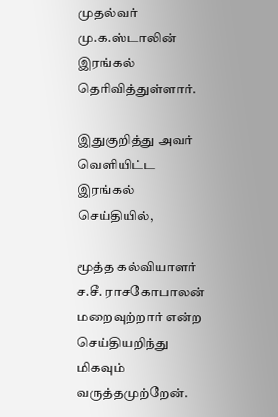முதல்வர் மு.க.ஸ்டாலின் இரங்கல் தெரிவித்துள்ளார்.

இதுகுறித்து அவர் வெளியிட்ட இரங்கல் செய்தியில்,

மூத்த கல்வியாளர் ச.சீ. ராசகோபாலன் மறைவுற்றார் என்ற செய்தியறிந்து மிகவும் வருத்தமுற்றேன்.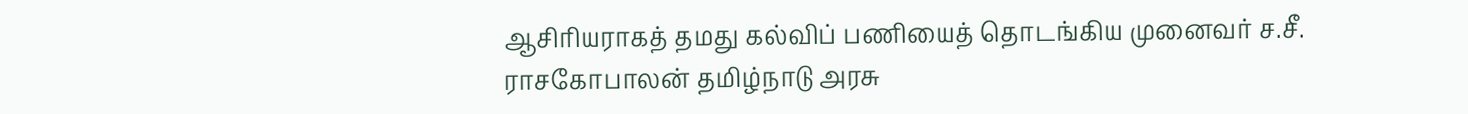ஆசிரியராக‌த் தமது கல்விப் பணியைத் தொடங்கிய‌ முனைவர் ச.சீ. ராசகோபாலன் தமிழ்நாடு அரசு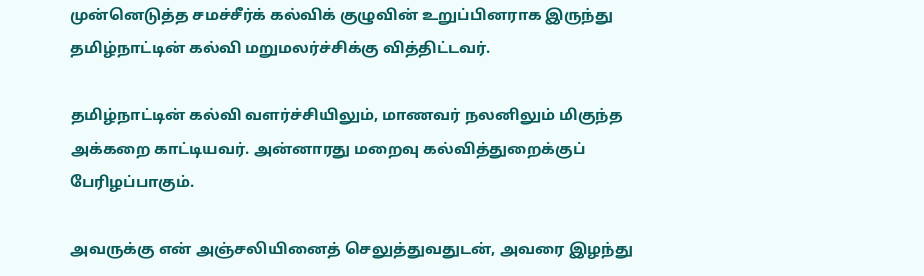முன்னெடுத்த சமச்சீர்க் கல்விக் குழுவின் உறுப்பினராக இருந்து தமிழ்நாட்டின் கல்வி மறுமலர்ச்சிக்கு வித்திட்டவர்.

தமிழ்நாட்டின் கல்வி வளர்ச்சியிலும், மாணவர் நலனிலும் மிகுந்த அக்கறை காட்டியவர்‌. அன்னாரது மறைவு கல்வித்துறைக்குப் பேரிழப்பாகும்.

அவருக்கு என் அஞ்சலியினைத் செலுத்துவதுடன், அவரை இழந்து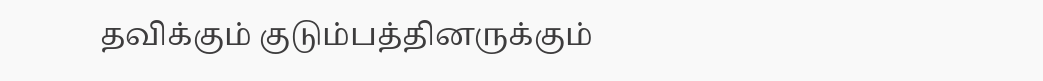தவிக்கும் குடும்பத்தினருக்கும்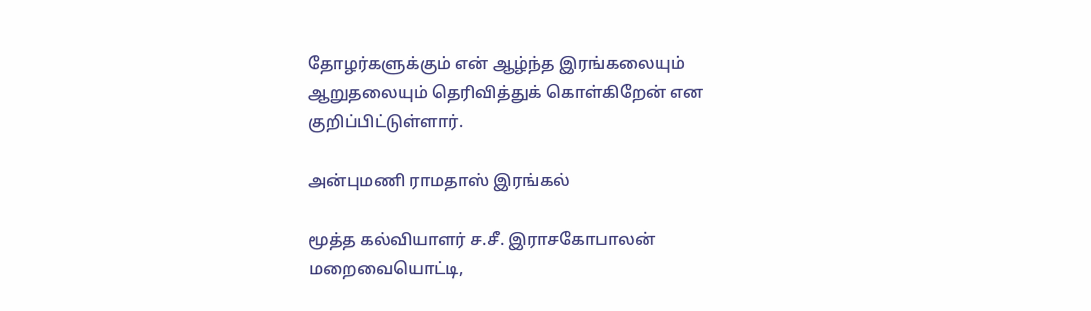தோழர்களுக்கும் என் ஆழ்ந்த இரங்கலையும் ஆறுதலையும் தெரிவித்துக் கொள்கிறேன் என குறிப்பிட்டுள்ளார்.

அன்புமணி ராமதாஸ் இரங்கல்

மூத்த கல்வியாளர் ச.சீ. இராசகோபாலன் மறைவையொட்டி,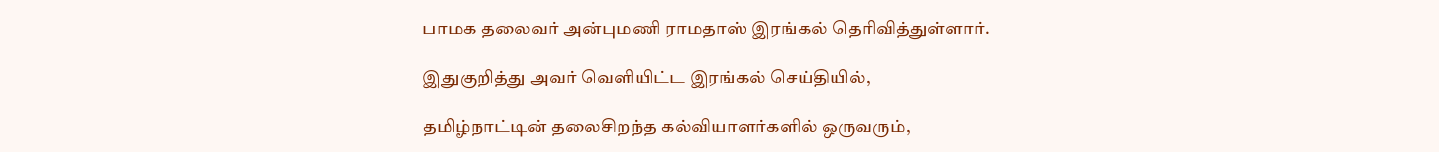பாமக தலைவர் அன்புமணி ராமதாஸ் இரங்கல் தெரிவித்துள்ளார்.

இதுகுறித்து அவர் வெளியிட்ட இரங்கல் செய்தியில்,

தமிழ்நாட்டின் தலைசிறந்த கல்வியாளர்களில் ஒருவரும்,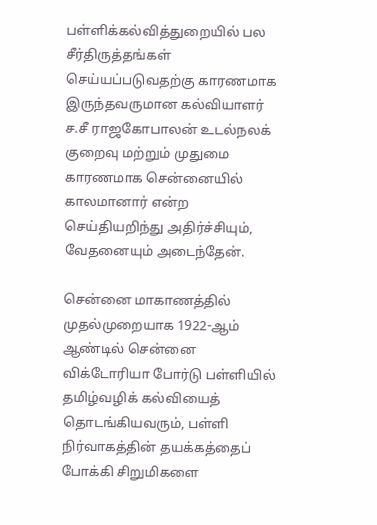பள்ளிக்கல்வித்துறையில் பல சீர்திருத்தங்கள் செய்யப்படுவதற்கு காரணமாக இருந்தவருமான கல்வியாளர் ச.சீ ராஜகோபாலன் உடல்நலக் குறைவு மற்றும் முதுமை காரணமாக சென்னையில் காலமானார் என்ற செய்தியறிந்து அதிர்ச்சியும், வேதனையும் அடைந்தேன்.

சென்னை மாகாணத்தில் முதல்முறையாக 1922-ஆம் ஆண்டில் சென்னை விக்டோரியா போர்டு பள்ளியில் தமிழ்வழிக் கல்வியைத் தொடங்கியவரும், பள்ளி நிர்வாகத்தின் தயக்கத்தைப் போக்கி சிறுமிகளை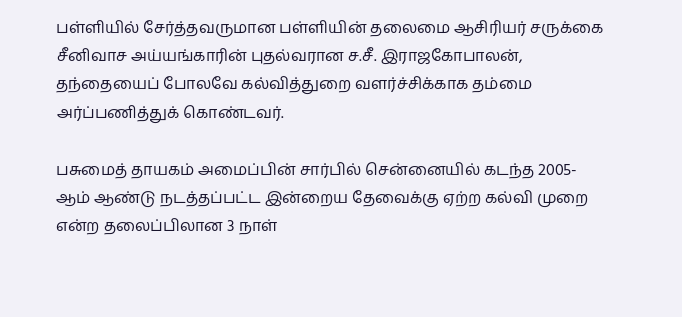பள்ளியில் சேர்த்தவருமான பள்ளியின் தலைமை ஆசிரியர் சருக்கை சீனிவாச அய்யங்காரின் புதல்வரான ச.சீ. இராஜகோபாலன், தந்தையைப் போலவே கல்வித்துறை வளர்ச்சிக்காக தம்மை அர்ப்பணித்துக் கொண்டவர்.

பசுமைத் தாயகம் அமைப்பின் சார்பில் சென்னையில் கடந்த 2005-ஆம் ஆண்டு நடத்தப்பட்ட இன்றைய தேவைக்கு ஏற்ற கல்வி முறை என்ற தலைப்பிலான 3 நாள்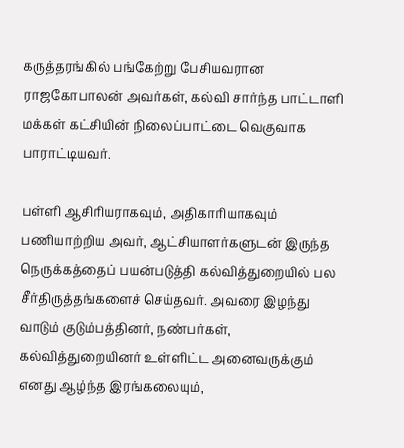கருத்தரங்கில் பங்கேற்று பேசியவரான ராஜகோபாலன் அவர்கள், கல்வி சார்ந்த பாட்டாளி மக்கள் கட்சியின் நிலைப்பாட்டை வெகுவாக பாராட்டியவர்.

பள்ளி ஆசிரியராகவும், அதிகாரியாகவும் பணியாற்றிய அவர், ஆட்சியாளர்களுடன் இருந்த நெருக்கத்தைப் பயன்படுத்தி கல்வித்துறையில் பல சீர்திருத்தங்களைச் செய்தவர். அவரை இழந்து வாடும் குடும்பத்தினர், நண்பர்கள், கல்வித்துறையினர் உள்ளிட்ட அனைவருக்கும் எனது ஆழ்ந்த இரங்கலையும்,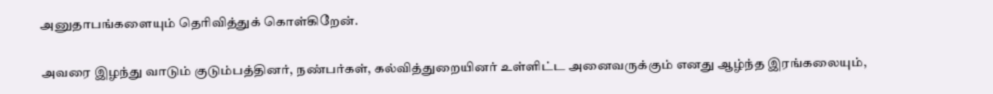அனுதாபங்களையும் தெரிவித்துக் கொள்கிறேன்.

அவரை இழந்து வாடும் குடும்பத்தினர், நண்பர்கள், கல்வித்துறையினர் உள்ளிட்ட அனைவருக்கும் எனது ஆழ்ந்த இரங்கலையும்,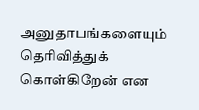அனுதாபங்களையும் தெரிவித்துக் கொள்கிறேன் என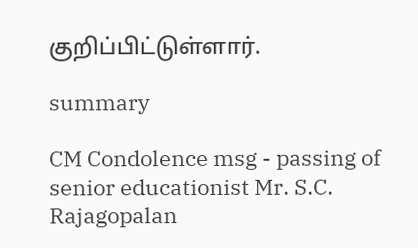குறிப்பிட்டுள்ளார்.

summary

CM Condolence msg - passing of senior educationist Mr. S.C. Rajagopalan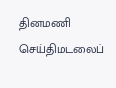தினமணி செய்திமடலைப்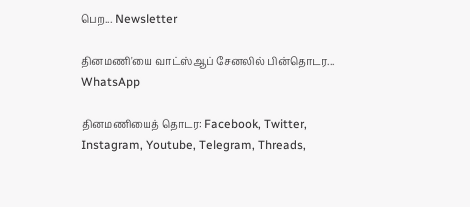பெற... Newsletter

தினமணி'யை வாட்ஸ்ஆப் சேனலில் பின்தொடர... WhatsApp

தினமணியைத் தொடர: Facebook, Twitter, Instagram, Youtube, Telegram, Threads,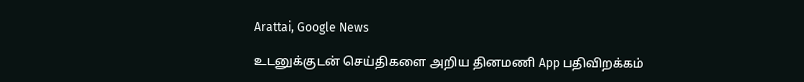Arattai, Google News

உடனுக்குடன் செய்திகளை அறிய தினமணி App பதிவிறக்கம்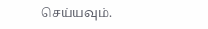செய்யவும்.